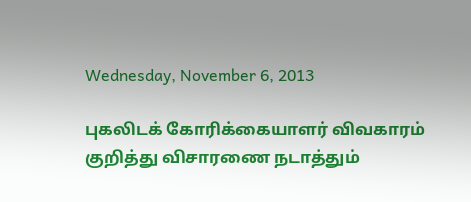Wednesday, November 6, 2013

புகலிடக் கோரிக்கையாளர் விவகாரம் குறித்து விசாரணை நடாத்தும்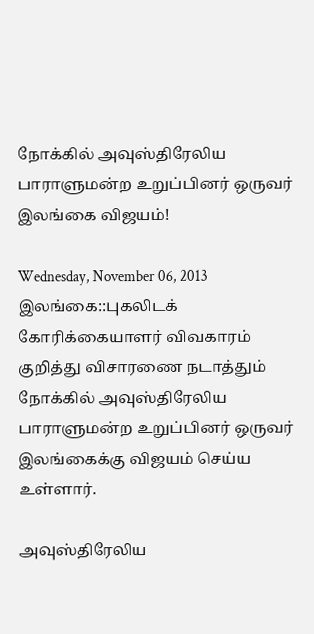நோக்கில் அவுஸ்திரேலிய பாராளுமன்ற உறுப்பினர் ஒருவர் இலங்கை விஜயம்!

Wednesday, November 06, 2013
இலங்கை::புகலிடக் கோரிக்கையாளர் விவகாரம் குறித்து விசாரணை நடாத்தும் நோக்கில் அவுஸ்திரேலிய பாராளுமன்ற உறுப்பினர் ஒருவர் இலங்கைக்கு விஜயம் செய்ய உள்ளார்.

அவுஸ்திரேலிய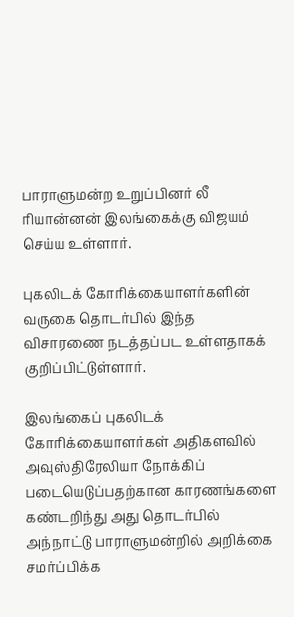பாராளுமன்ற உறுப்பினர் லீ ரியான்னன் இலங்கைக்கு விஜயம் செய்ய உள்ளார்.

புகலிடக் கோரிக்கையாளர்களின் வருகை தொடர்பில் இந்த விசாரணை நடத்தப்பட உள்ளதாகக் குறிப்பிட்டுள்ளார்.

இலங்கைப் புகலிடக் கோரிக்கையாளர்கள் அதிகளவில் அவுஸ்திரேலியா நோக்கிப் படையெடுப்பதற்கான காரணங்களை கண்டறிந்து அது தொடர்பில் அந்நாட்டு பாராளுமன்றில் அறிக்கை சமர்ப்பிக்க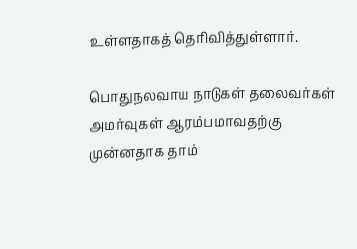உள்ளதாகத் தெரிவித்துள்ளார்.

பொதுநலவாய நாடுகள் தலைவர்கள் அமர்வுகள் ஆரம்பமாவதற்கு முன்னதாக தாம்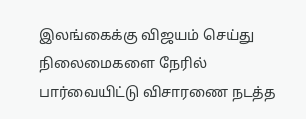இலங்கைக்கு விஜயம் செய்து நிலைமைகளை நேரில் பார்வையிட்டு விசாரணை நடத்த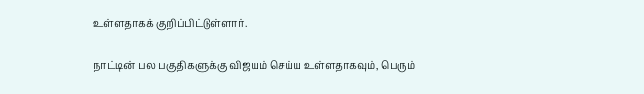உள்ளதாகக் குறிப்பிட்டுள்ளார்.

நாட்டின் பல பகுதிகளுக்கு விஜயம் செய்ய உள்ளதாகவும், பெரும்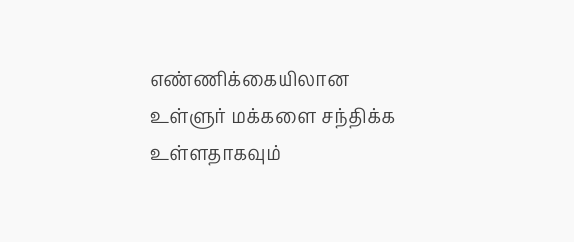எண்ணிக்கையிலான உள்ளுர் மக்களை சந்திக்க உள்ளதாகவும்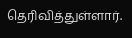தெரிவித்துள்ளார்.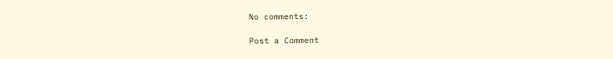No comments:

Post a Comment